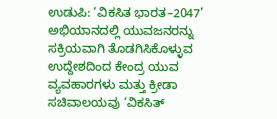ಉಡುಪಿ: ‘ವಿಕಸಿತ ಭಾರತ–2047’ ಅಭಿಯಾನದಲ್ಲಿ ಯುವಜನರನ್ನು ಸಕ್ರಿಯವಾಗಿ ತೊಡಗಿಸಿಕೊಳ್ಳುವ ಉದ್ದೇಶದಿಂದ ಕೇಂದ್ರ ಯುವ ವ್ಯವಹಾರಗಳು ಮತ್ತು ಕ್ರೀಡಾ ಸಚಿವಾಲಯವು ‘ವಿಕಸಿತ್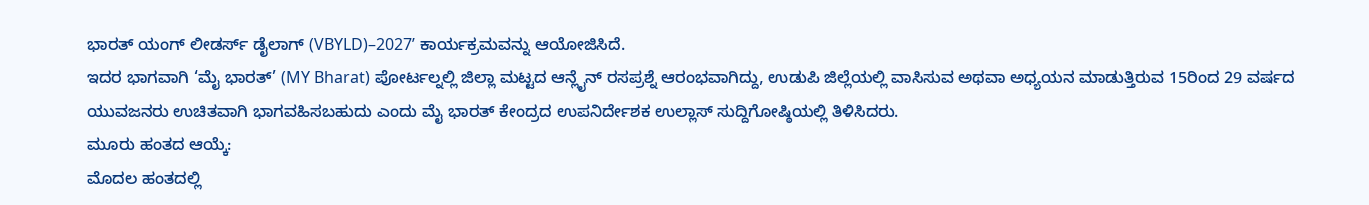ಭಾರತ್ ಯಂಗ್ ಲೀಡರ್ಸ್ ಡೈಲಾಗ್ (VBYLD)–2027’ ಕಾರ್ಯಕ್ರಮವನ್ನು ಆಯೋಜಿಸಿದೆ.
ಇದರ ಭಾಗವಾಗಿ ‘ಮೈ ಭಾರತ್’ (MY Bharat) ಪೋರ್ಟಲ್ನಲ್ಲಿ ಜಿಲ್ಲಾ ಮಟ್ಟದ ಆನ್ಲೈನ್ ರಸಪ್ರಶ್ನೆ ಆರಂಭವಾಗಿದ್ದು, ಉಡುಪಿ ಜಿಲ್ಲೆಯಲ್ಲಿ ವಾಸಿಸುವ ಅಥವಾ ಅಧ್ಯಯನ ಮಾಡುತ್ತಿರುವ 15ರಿಂದ 29 ವರ್ಷದ ಯುವಜನರು ಉಚಿತವಾಗಿ ಭಾಗವಹಿಸಬಹುದು ಎಂದು ಮೈ ಭಾರತ್ ಕೇಂದ್ರದ ಉಪನಿರ್ದೇಶಕ ಉಲ್ಲಾಸ್ ಸುದ್ದಿಗೋಷ್ಠಿಯಲ್ಲಿ ತಿಳಿಸಿದರು.
ಮೂರು ಹಂತದ ಆಯ್ಕೆ:
ಮೊದಲ ಹಂತದಲ್ಲಿ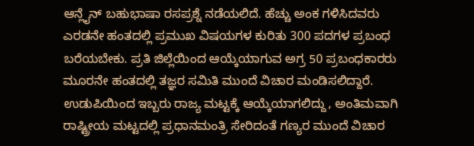ಆನ್ಲೈನ್ ಬಹುಭಾಷಾ ರಸಪ್ರಶ್ನೆ ನಡೆಯಲಿದೆ. ಹೆಚ್ಚು ಅಂಕ ಗಳಿಸಿದವರು ಎರಡನೇ ಹಂತದಲ್ಲಿ ಪ್ರಮುಖ ವಿಷಯಗಳ ಕುರಿತು 300 ಪದಗಳ ಪ್ರಬಂಧ ಬರೆಯಬೇಕು. ಪ್ರತಿ ಜಿಲ್ಲೆಯಿಂದ ಆಯ್ಕೆಯಾಗುವ ಅಗ್ರ 50 ಪ್ರಬಂಧಕಾರರು ಮೂರನೇ ಹಂತದಲ್ಲಿ ತಜ್ಞರ ಸಮಿತಿ ಮುಂದೆ ವಿಚಾರ ಮಂಡಿಸಲಿದ್ದಾರೆ. ಉಡುಪಿಯಿಂದ ಇಬ್ಬರು ರಾಜ್ಯ ಮಟ್ಟಕ್ಕೆ ಆಯ್ಕೆಯಾಗಲಿದ್ದು, ಅಂತಿಮವಾಗಿ ರಾಷ್ಟ್ರೀಯ ಮಟ್ಟದಲ್ಲಿ ಪ್ರಧಾನಮಂತ್ರಿ ಸೇರಿದಂತೆ ಗಣ್ಯರ ಮುಂದೆ ವಿಚಾರ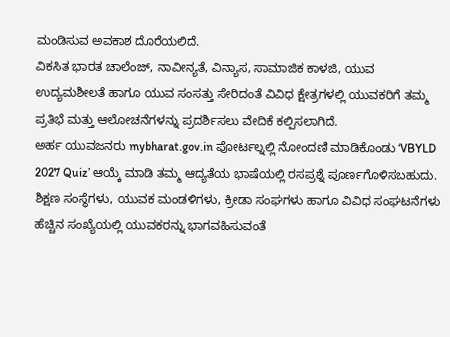ಮಂಡಿಸುವ ಅವಕಾಶ ದೊರೆಯಲಿದೆ.
ವಿಕಸಿತ ಭಾರತ ಚಾಲೆಂಜ್, ನಾವೀನ್ಯತೆ, ವಿನ್ಯಾಸ, ಸಾಮಾಜಿಕ ಕಾಳಜಿ, ಯುವ ಉದ್ಯಮಶೀಲತೆ ಹಾಗೂ ಯುವ ಸಂಸತ್ತು ಸೇರಿದಂತೆ ವಿವಿಧ ಕ್ಷೇತ್ರಗಳಲ್ಲಿ ಯುವಕರಿಗೆ ತಮ್ಮ ಪ್ರತಿಭೆ ಮತ್ತು ಆಲೋಚನೆಗಳನ್ನು ಪ್ರದರ್ಶಿಸಲು ವೇದಿಕೆ ಕಲ್ಪಿಸಲಾಗಿದೆ.
ಅರ್ಹ ಯುವಜನರು mybharat.gov.in ಪೋರ್ಟಲ್ನಲ್ಲಿ ನೋಂದಣಿ ಮಾಡಿಕೊಂಡು ‘VBYLD 2027 Quiz’ ಆಯ್ಕೆ ಮಾಡಿ ತಮ್ಮ ಆದ್ಯತೆಯ ಭಾಷೆಯಲ್ಲಿ ರಸಪ್ರಶ್ನೆ ಪೂರ್ಣಗೊಳಿಸಬಹುದು. ಶಿಕ್ಷಣ ಸಂಸ್ಥೆಗಳು, ಯುವಕ ಮಂಡಳಿಗಳು, ಕ್ರೀಡಾ ಸಂಘಗಳು ಹಾಗೂ ವಿವಿಧ ಸಂಘಟನೆಗಳು ಹೆಚ್ಚಿನ ಸಂಖ್ಯೆಯಲ್ಲಿ ಯುವಕರನ್ನು ಭಾಗವಹಿಸುವಂತೆ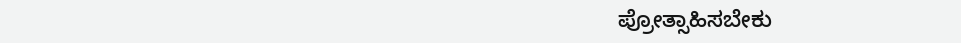ಪ್ರೋತ್ಸಾಹಿಸಬೇಕು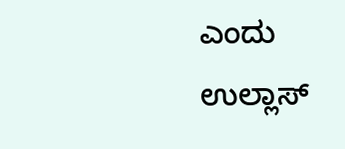ಎಂದು ಉಲ್ಲಾಸ್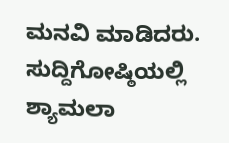ಮನವಿ ಮಾಡಿದರು. ಸುದ್ದಿಗೋಷ್ಠಿಯಲ್ಲಿ ಶ್ಯಾಮಲಾ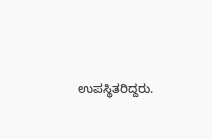ಉಪಸ್ಥಿತರಿದ್ದರು.